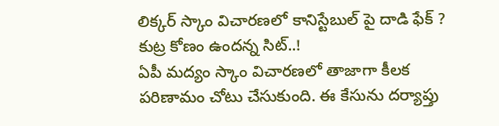లిక్కర్ స్కాం విచారణలో కానిస్టేబుల్ పై దాడి ఫేక్ ? కుట్ర కోణం ఉందన్న సిట్..!
ఏపీ మద్యం స్కాం విచారణలో తాజాగా కీలక పరిణామం చోటు చేసుకుంది. ఈ కేసును దర్యాప్తు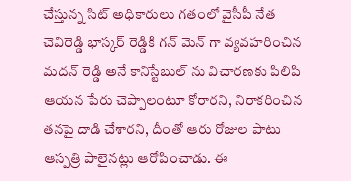చేస్తున్న సిట్ అధికారులు గతంలో వైసీపీ నేత చెవిరెడ్డి భాస్కర్ రెడ్డికి గన్ మెన్ గా వ్యవహరించిన మదన్ రెడ్డి అనే కానిస్టేబుల్ ను విచారణకు పిలిపి ఆయన పేరు చెప్పాలంటూ కోరారని, నిరాకరించిన తనపై దాడి చేశారని, దీంతో ఆరు రోజుల పాటు ఆస్పత్రి పాలైనట్లు ఆరోపించాడు. ఈ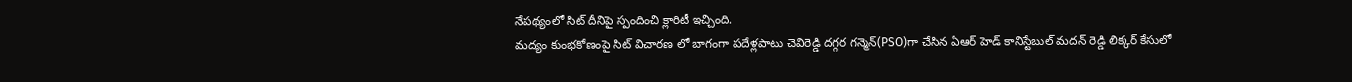నేపథ్యంలో సిట్ దీనిపై స్పందించి క్లారిటీ ఇచ్చింది.
మద్యం కుంభకోణంపై సిట్ విచారణ లో బాగంగా పదేళ్లపాటు చెవిరెడ్డి దగ్గర గన్మెన్(PSO)గా చేసిన ఏఆర్ హెడ్ కానిస్టేబుల్ మదన్ రెడ్డి లిక్కర్ కేసులో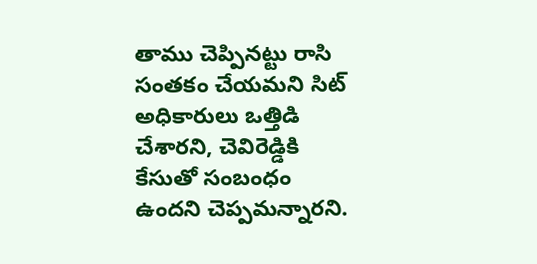తాము చెప్పినట్టు రాసి సంతకం చేయమని సిట్ అధికారులు ఒత్తిడి చేశారని, చెవిరెడ్డికి కేసుతో సంబంధం ఉందని చెప్పమన్నారని.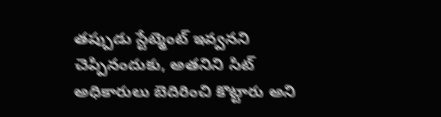తప్పుడు స్టేట్మెంట్ ఇవ్వనని చెప్పినందుకు, అతనిని సిట్ అధికారులు బెదిరించి కొట్టారు అని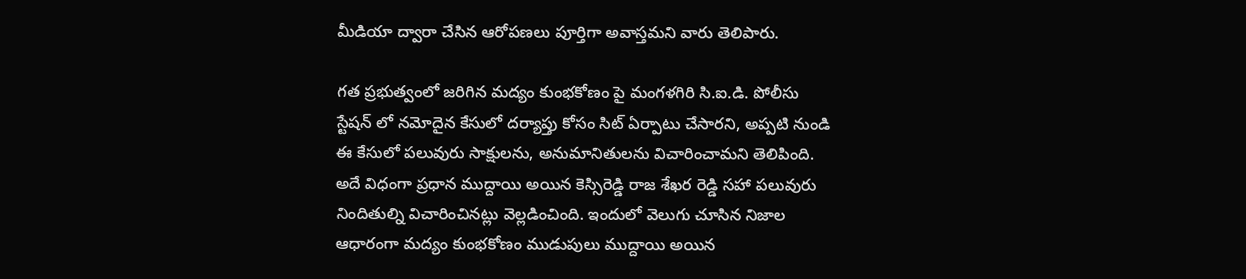మీడియా ద్వారా చేసిన ఆరోపణలు పూర్తిగా అవాస్తమని వారు తెలిపారు.

గత ప్రభుత్వంలో జరిగిన మద్యం కుంభకోణం పై మంగళగిరి సి.ఐ.డి. పోలీసు స్టేషన్ లో నమోదైన కేసులో దర్యాప్తు కోసం సిట్ ఏర్పాటు చేసారని, అప్పటి నుండి ఈ కేసులో పలువురు సాక్షులను, అనుమానితులను విచారించామని తెలిపింది. అదే విధంగా ప్రధాన ముద్దాయి అయిన కెస్సిరెడ్డి రాజ శేఖర రెడ్డి సహా పలువురు నిందితుల్ని విచారించినట్లు వెల్లడించింది. ఇందులో వెలుగు చూసిన నిజాల ఆధారంగా మద్యం కుంభకోణం ముడుపులు ముద్దాయి అయిన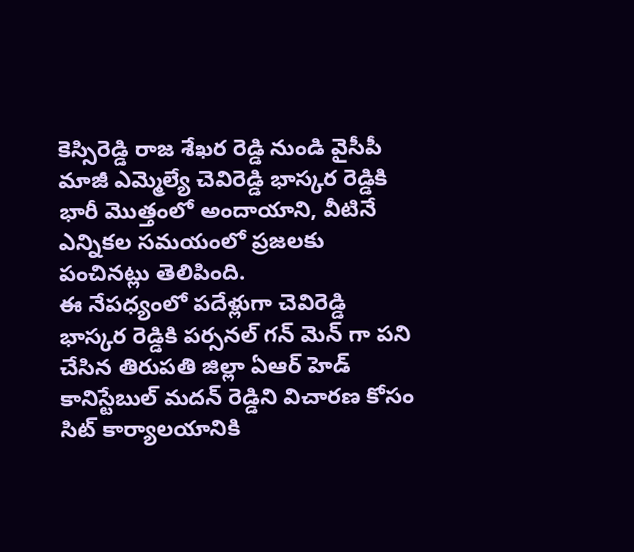కెస్సిరెడ్డి రాజ శేఖర రెడ్డి నుండి వైసీపీ మాజీ ఎమ్మెల్యే చెవిరెడ్డి భాస్కర రెడ్డికి భారీ మొత్తంలో అందాయాని, వీటినే ఎన్నికల సమయంలో ప్రజలకు పంచినట్లు తెలిపింది.
ఈ నేపధ్యంలో పదేళ్లుగా చెవిరెడ్డి భాస్కర రెడ్డికి పర్సనల్ గన్ మెన్ గా పని చేసిన తిరుపతి జిల్లా ఏఆర్ హెడ్ కానిస్టేబుల్ మదన్ రెడ్డిని విచారణ కోసం సిట్ కార్యాలయానికి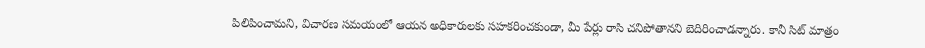పిలిపించామని, విచారణ సమయంలో ఆయన అధికారులకు సహకరించకుండా, మీ పేర్లు రాసి చనిపోతానని బెదిరించాడన్నారు. కానీ సిట్ మాత్రం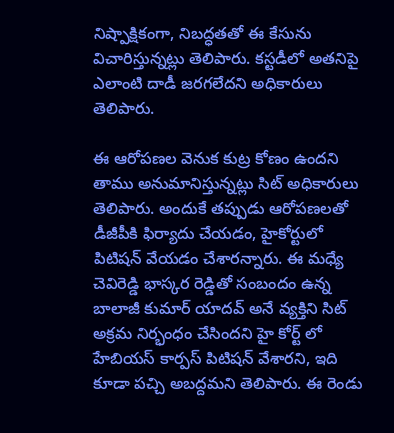నిష్పాక్షికంగా, నిబద్ధతతో ఈ కేసును విచారిస్తున్నట్లు తెలిపారు. కస్టడీలో అతనిపై ఎలాంటి దాడీ జరగలేదని అధికారులు తెలిపారు.

ఈ ఆరోపణల వెనుక కుట్ర కోణం ఉందని తాము అనుమానిస్తున్నట్లు సిట్ అధికారులు తెలిపారు. అందుకే తప్పుడు ఆరోపణలతో డీజీపీకి ఫిర్యాదు చేయడం, హైకోర్టులో పిటిషన్ వేయడం చేశారన్నారు. ఈ మధ్యే చెవిరెడ్డి భాస్కర రెడ్డితో సంబందం ఉన్న బాలాజీ కుమార్ యాదవ్ అనే వ్యక్తిని సిట్ అక్రమ నిర్భంధం చేసిందని హై కోర్ట్ లో హేబియస్ కార్పస్ పిటిషన్ వేశారని, ఇది కూడా పచ్చి అబద్దమని తెలిపారు. ఈ రెండు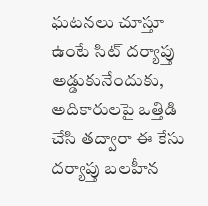ఘటనలు చూస్తూ ఉంటే సిట్ దర్యాప్తు అడ్డుకునేందుకు, అదికారులపై ఒత్తిడి చేసి తద్వారా ఈ కేసు దర్యాప్తు బలహీన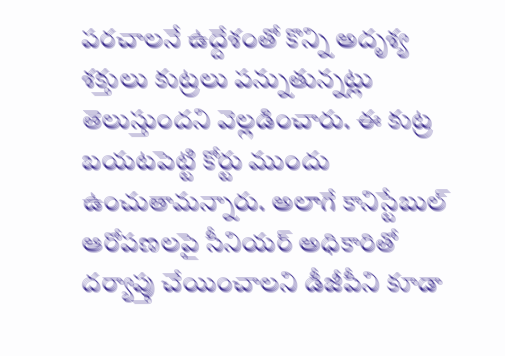పరచాలనే ఉద్దేశంతో కొన్ని అదృశ్య శక్తులు కుట్రలు పన్నుతున్నట్లు తెలుస్తుందని వెల్లడించారు. ఈ కుట్ర బయటపెట్టి కోర్టు ముందు ఉంచుతామన్నారు. అలాగే కానిస్టేబుల్ ఆరోపణలపై సీనియర్ అధికారితో దర్యాప్తు చేయించాలని డీజీపీని కూడా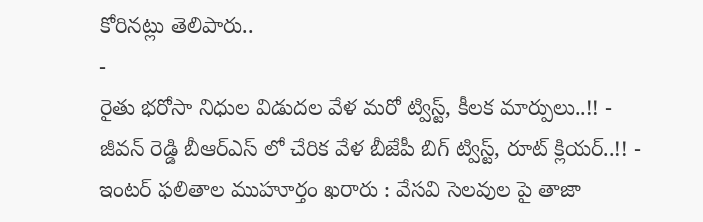కోరినట్లు తెలిపారు..
-
రైతు భరోసా నిధుల విడుదల వేళ మరో ట్విస్ట్, కీలక మార్పులు..!! -
జీవన్ రెడ్డి బీఆర్ఎస్ లో చేరిక వేళ బీజేపీ బిగ్ ట్విస్ట్, రూట్ క్లియర్..!! -
ఇంటర్ ఫలితాల ముహూర్తం ఖరారు : వేసవి సెలవుల పై తాజా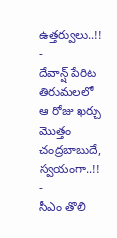ఉత్తర్వులు..!! -
దేవాన్ష్ పేరిట తిరుమలలో ఆ రోజు ఖర్చు మొత్తం చంద్రబాబుదే, స్వయంగా..!! -
సీఎం తొలి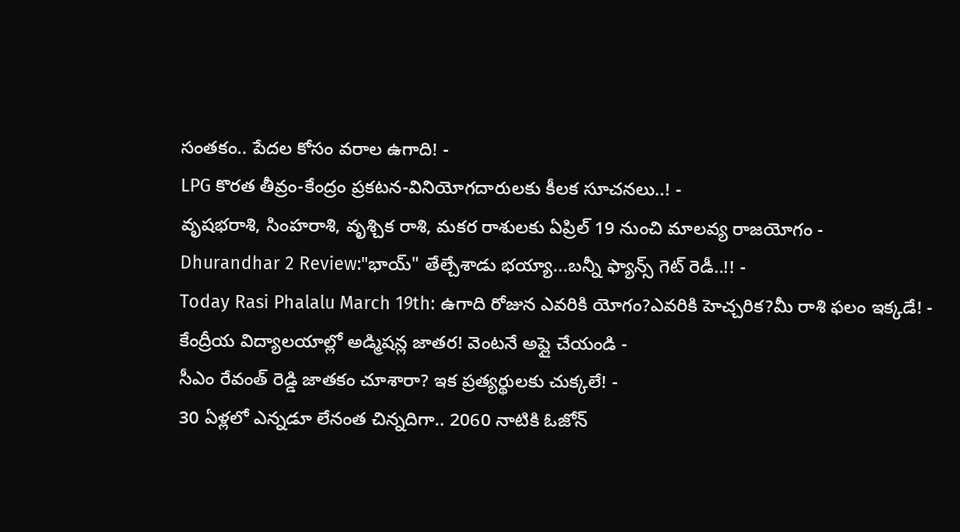సంతకం.. పేదల కోసం వరాల ఉగాది! -
LPG కొరత తీవ్రం-కేంద్రం ప్రకటన-వినియోగదారులకు కీలక సూచనలు..! -
వృషభరాశి, సింహరాశి, వృశ్చిక రాశి, మకర రాశులకు ఏప్రిల్ 19 నుంచి మాలవ్య రాజయోగం -
Dhurandhar 2 Review:"భాయ్" తేల్చేశాడు భయ్యా...బన్నీ ఫ్యాన్స్ గెట్ రెడీ..!! -
Today Rasi Phalalu March 19th: ఉగాది రోజున ఎవరికి యోగం?ఎవరికి హెచ్చరిక?మీ రాశి ఫలం ఇక్కడే! -
కేంద్రీయ విద్యాలయాల్లో అడ్మిషన్ల జాతర! వెంటనే అప్లై చేయండి -
సీఎం రేవంత్ రెడ్డి జాతకం చూశారా? ఇక ప్రత్యర్థులకు చుక్కలే! -
30 ఏళ్లలో ఎన్నడూ లేనంత చిన్నదిగా.. 2060 నాటికి ఓజోన్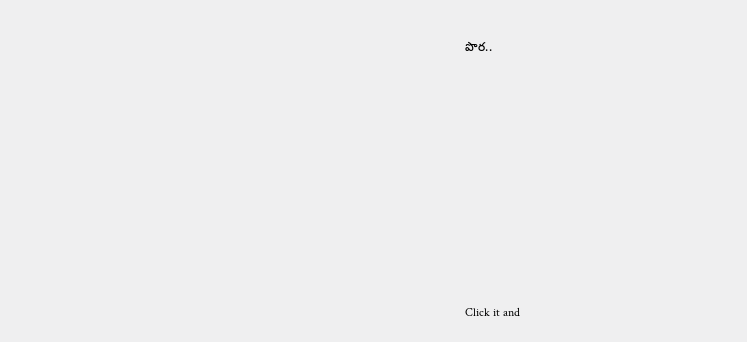పొర..












Click it and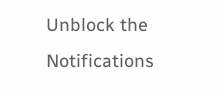Unblock the Notifications